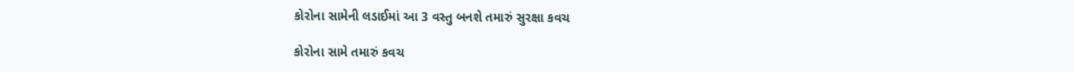કોરોના સામેની લડાઈમાં આ 3 વસ્તુ બનશે તમારું સુરક્ષા કવચ

કોરોના સામે તમારું કવચ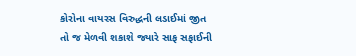કોરોના વાયરસ વિરુદ્ધની લડાઈમાં જીત તો જ મેળવી શકાશે જ્યારે સાફ સફાઈની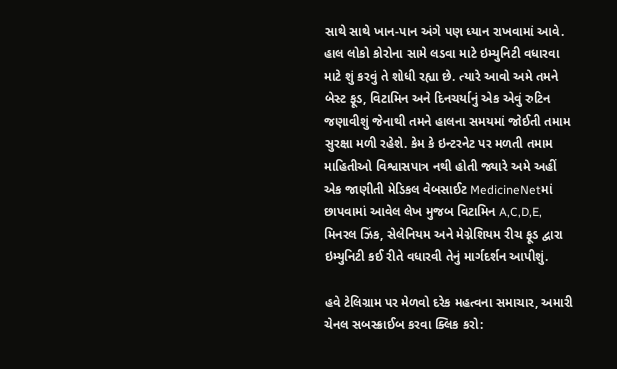સાથે સાથે ખાન-પાન અંગે પણ ધ્યાન રાખવામાં આવે. હાલ લોકો કોરોના સામે લડવા માટે ઇમ્યુનિટી વધારવા માટે શું કરવું તે શોધી રહ્યા છે. ત્યારે આવો અમે તમને બેસ્ટ ફૂડ, વિટામિન અને દિનચર્યાનું એક એવું રુટિન જણાવીશું જેનાથી તમને હાલના સમયમાં જોઈતી તમામ સુરક્ષા મળી રહેશે. કેમ કે ઇન્ટરનેટ પર મળતી તમામ માહિતીઓ વિશ્વાસપાત્ર નથી હોતી જ્યારે અમે અહીં એક જાણીતી મેડિકલ વેબસાઈટ MedicineNetમાં છાપવામાં આવેલ લેખ મુજબ વિટામિન A,C,D,E, મિનરલ ઝિંક, સેલેનિયમ અને મેગ્નેશિયમ રીચ ફૂડ દ્વારા ઇમ્યુનિટી કઈ રીતે વધારવી તેનું માર્ગદર્શન આપીશું.

હવે ટેલિગ્રામ પર મેળવો દરેક મહત્વના સમાચાર, અમારી ચેનલ સબસ્ક્રાઈબ કરવા ક્લિક કરો: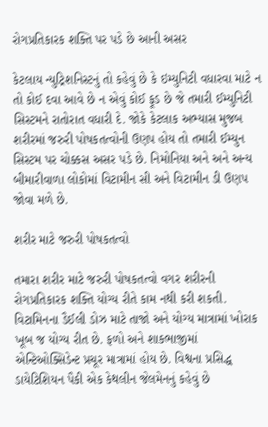રોગપ્રતિકારક શક્તિ પર પડે છે આની અસર

કેટલાય ન્યુટ્રિશનિસ્ટનું તો કહેવું છે કે ઇમ્યુનિટી વધારવા માટે ન તો કોઈ દવા આવે છે ન એવું કોઈ ફૂડ છે જે તમારી ઈમ્યુનિટી સિસ્ટમને રાતોરાત વધારી દે. જોકે કેટલાક અભ્યાસ મુજબ શરીરમાં જરુરી પોષકતત્વોની ઉણપ હોય તો તમારી ઈમ્યુન સિસ્ટમ પર ચોક્કસ અસર પડે છે. નિમોનિયા અને અને અન્ય બીમારીવાળા લોકોમાં વિટામીન સી અને વિટામીન ડી ઉણપ જોવા મળે છે.

શરીર માટે જરુરી પોષકતત્વો

તમારા શરીર માટે જરુરી પોષકતત્વો વગર શરીરની રોગપ્રતિકારક શક્તિ યોગ્ય રીતે કામ નથી કરી શકતી. વિટામિનના ડૈઈલી ડોઝ માટે તાજો અને યોગ્ય માત્રામાં ખોરાક ખૂબ જ યોગ્ય રીત છે. ફળો અને શાકભાજીમાં એન્ટિઓક્સિડેન્ટ પ્રચૂર માત્રામાં હોય છે. વિશ્વના પ્રસિદ્ધ ડાયેટિશિયન પૈકી એક કેથલીન જેલમેનનું કહેવું છે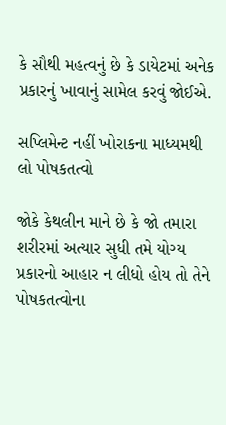કે સૌથી મહત્વનું છે કે ડાયેટમાં અનેક પ્રકારનું ખાવાનું સામેલ કરવું જોઈએ.

સપ્લિમેન્ટ નહીં ખોરાકના માધ્યમથી લો પોષકતત્વો

જોકે કેથલીન માને છે કે જો તમારા શરીરમાં અત્યાર સુધી તમે યોગ્ય પ્રકારનો આહાર ન લીધો હોય તો તેને પોષકતત્વોના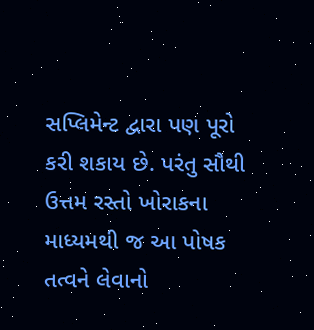સપ્લિમેન્ટ દ્વારા પણ પૂરો કરી શકાય છે. પરંતુ સૌથી ઉત્તમ રસ્તો ખોરાકના માધ્યમથી જ આ પોષક તત્વને લેવાનો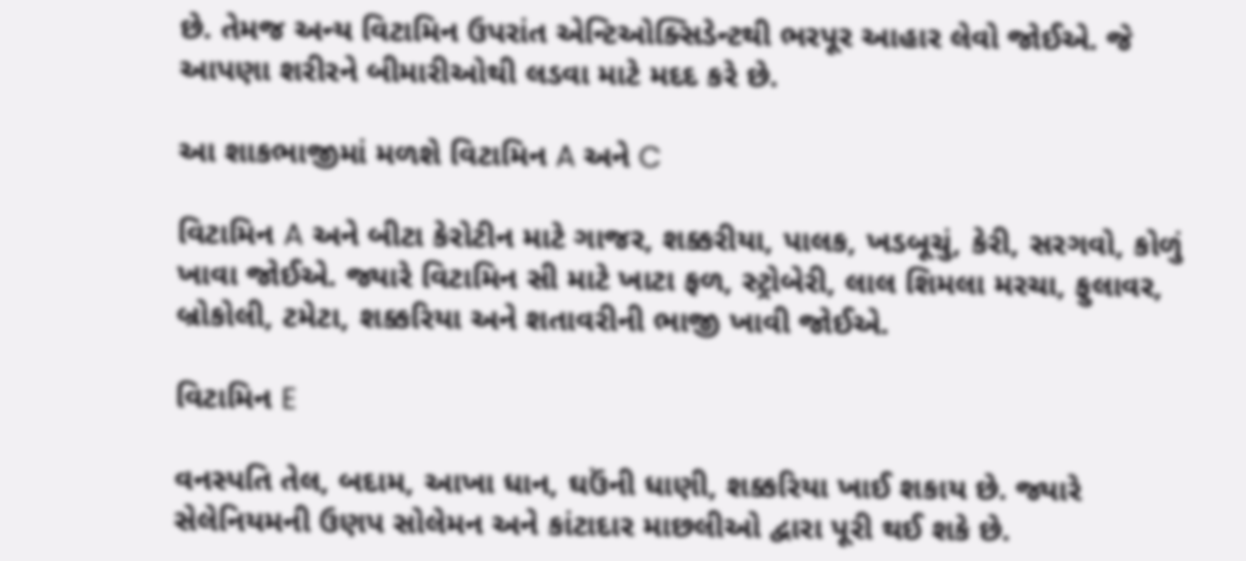છે. તેમજ અન્ય વિટામિન ઉપરાંત એન્ટિઓક્સિડેન્ટથી ભરપૂર આહાર લેવો જોઈએ. જે આપણા શરીરને બીમારીઓથી લડવા માટે મદદ કરે છે.

આ શાકભાજીમાં મળશે વિટામિન A અને C

વિટામિન A અને બીટા કેરોટીન માટે ગાજર, શક્કરીયા, પાલક, ખડબૂચું, કેરી, સરગવો, કોળું ખાવા જોઈએ. જ્યારે વિટામિન સી માટે ખાટા ફળ, સ્ટ્રોબેરી, લાલ શિમલા મરચા, ફુલાવર, બ્રોકોલી, ટમેટા, શક્કરિયા અને શતાવરીની ભાજી ખાવી જોઈએ.

વિટામિન E

વનસ્પતિ તેલ, બદામ, આખા ધાન, ઘઉંની ધાણી, શક્કરિયા ખાઈ શકાય છે. જ્યારે સેલેનિયમની ઉણપ સોલેમન અને કાંટાદાર માછલીઓ દ્વારા પૂરી થઈ શકે છે.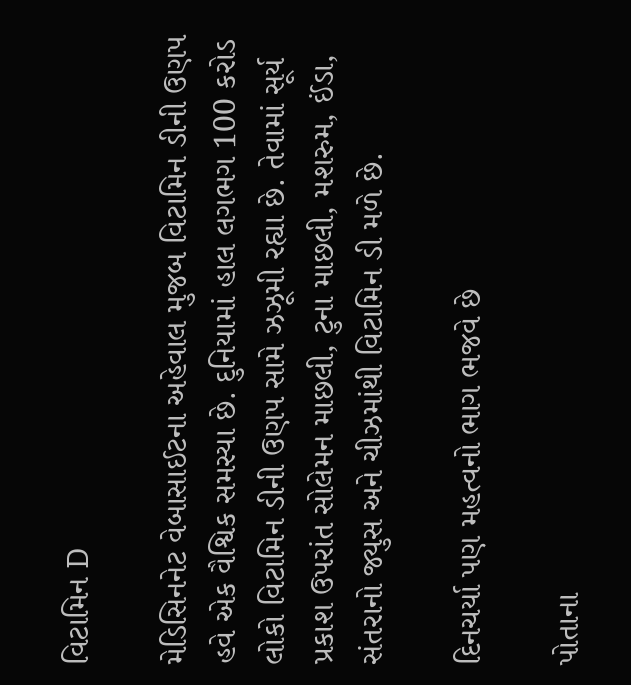વિટામિન D

મેડિસિનનેટ વેબાસાઈટના અહેવાલ મુજબ વિટામિન ડીની ઉણપ હવે એક વૈશ્વિક સમસ્યા છે. દુનિયામાં હાલ લગભગ 100 કરોડ લોકો વિટામિન ડીની ઉણપ સામે ઝઝૂમી રહ્યા છે. તેવામાં સૂર્ય પ્રકાશ ઉપરાંત સોલેમન માછલી, ટુના માછલી, મશરુમ, ઈંડા, સંતરાનો જ્યુસ અને ચીઝમાંથી વિટામિન ડી મળે છે.

દિનચર્યા પણ મહત્વનો ભાગ ભજવે છે

પોતાના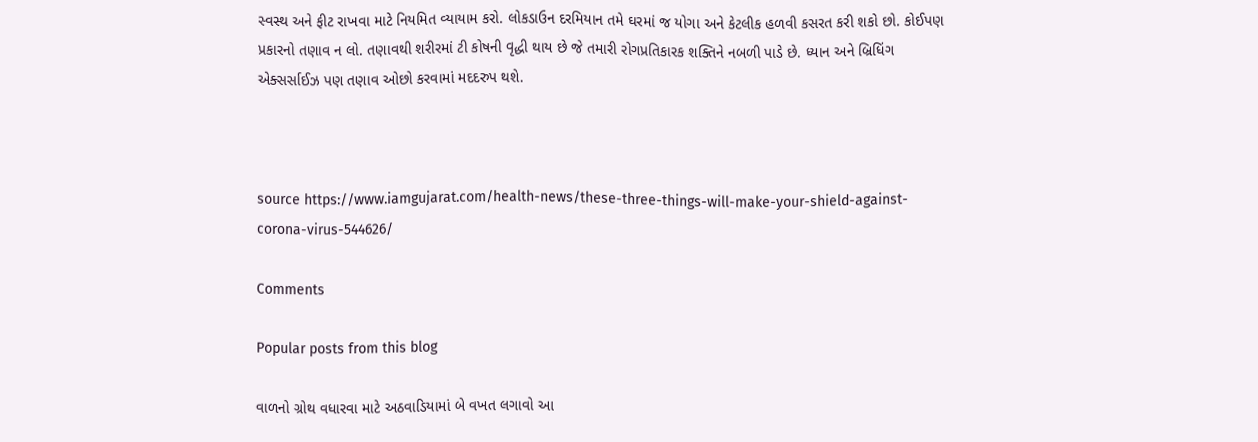સ્વસ્થ અને ફીટ રાખવા માટે નિયમિત વ્યાયામ કરો. લોકડાઉન દરમિયાન તમે ઘરમાં જ યોગા અને કેટલીક હળવી કસરત કરી શકો છો. કોઈપણ પ્રકારનો તણાવ ન લો. તણાવથી શરીરમાં ટી કોષની વૃદ્ધી થાય છે જે તમારી રોગપ્રતિકારક શક્તિને નબળી પાડે છે. ધ્યાન અને બ્રિધિંગ એક્સર્સાઈઝ પણ તણાવ ઓછો કરવામાં મદદરુપ થશે.



source https://www.iamgujarat.com/health-news/these-three-things-will-make-your-shield-against-corona-virus-544626/

Comments

Popular posts from this blog

વાળનો ગ્રોથ વધારવા માટે અઠવાડિયામાં બે વખત લગાવો આ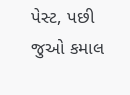પેસ્ટ, પછી જુઓ કમાલ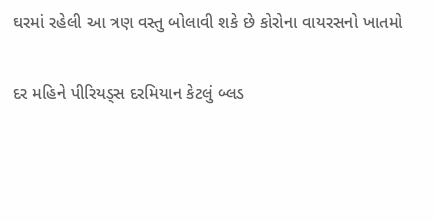ઘરમાં રહેલી આ ત્રણ વસ્તુ બોલાવી શકે છે કોરોના વાયરસનો ખાતમો

દર મહિને પીરિયડ્સ દરમિયાન કેટલું બ્લડ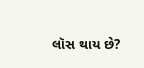લૉસ થાય છે?